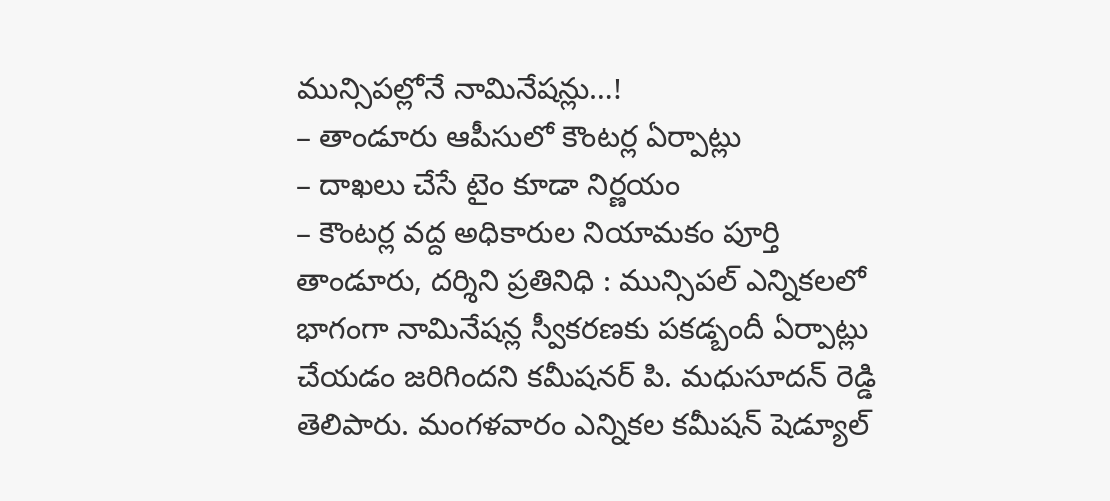మున్సిపల్లోనే నామినేషన్లు…!
– తాండూరు ఆపీసులో కౌంటర్ల ఏర్పాట్లు
– దాఖలు చేసే టైం కూడా నిర్ణయం
– కౌంటర్ల వద్ద అధికారుల నియామకం పూర్తి
తాండూరు, దర్శిని ప్రతినిధి : మున్సిపల్ ఎన్నికలలో భాగంగా నామినేషన్ల స్వీకరణకు పకడ్బందీ ఏర్పాట్లు చేయడం జరిగిందని కమీషనర్ పి. మధుసూదన్ రెడ్డి తెలిపారు. మంగళవారం ఎన్నికల కమీషన్ షెడ్యూల్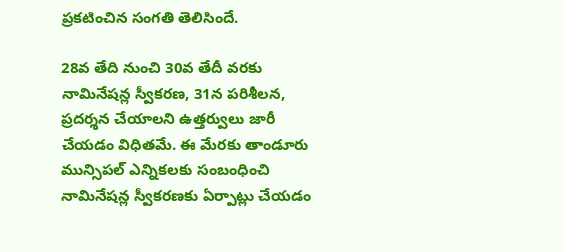ప్రకటించిన సంగతి తెలిసిందే.

28వ తేది నుంచి 30వ తేదీ వరకు నామినేషన్ల స్వీకరణ, 31న పరిశీలన, ప్రదర్శన చేయాలని ఉత్తర్వులు జారీ చేయడం విధితమే. ఈ మేరకు తాండూరు మున్సిపల్ ఎన్నికలకు సంబంధించి నామినేషన్ల స్వీకరణకు ఏర్పాట్లు చేయడం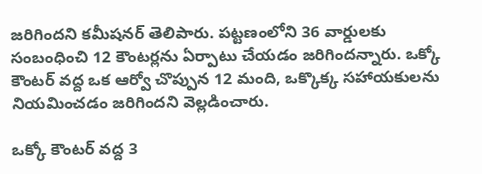జరిగిందని కమీషనర్ తెలిపారు. పట్టణంలోని 36 వార్డులకు సంబంధించి 12 కౌంటర్లను ఏర్పాటు చేయడం జరిగిందన్నారు. ఒక్కో కౌంటర్ వద్ద ఒక ఆర్వో చొప్పున 12 మంది, ఒక్కొక్క సహాయకులను నియమించడం జరిగిందని వెల్లడించారు.

ఒక్కో కౌంటర్ వద్ద 3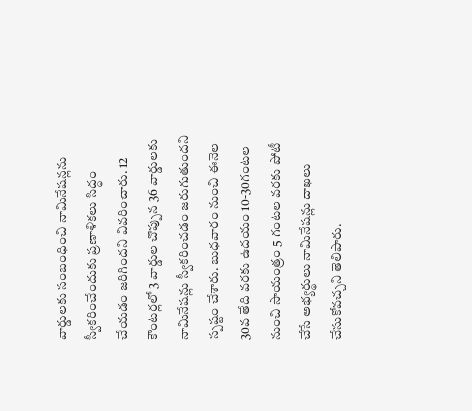వార్డులకు సంబంధించి నామినేషన్లను స్వీకరించేందుకు ప్రణాళికలు సిద్ధం చేయడం జరిగిందని వివరించారు. 12 కౌంటర్లలో 3 వార్డుల చొప్పున 36 వార్డులకు నామినేషన్లు స్వీకరించడం జరుగుతుందని స్పష్టం చేశారు. బుధవారం నుంచి ఈనెల 30వ తేది వరకు ఉదయం 10-30గంటల నుంచి సాయంత్రం 5 గంటల వరకు పోటీ చేసే అభ్యర్థులు నామినేషన్లు దాఖలు చేసుకోవచ్చని తెలిపారు.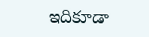ఇదికూడా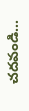చదవండి…